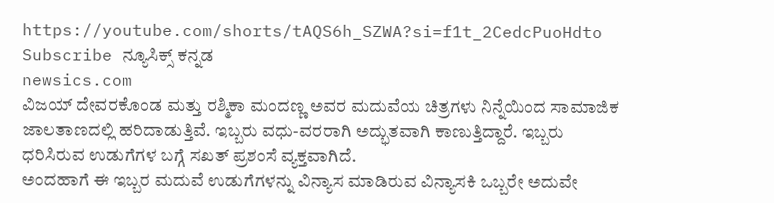https://youtube.com/shorts/tAQS6h_SZWA?si=f1t_2CedcPuoHdto
Subscribe ನ್ಯೂಸಿಕ್ಸ್ ಕನ್ನಡ
newsics.com
ವಿಜಯ್ ದೇವರಕೊಂಡ ಮತ್ತು ರಶ್ಮಿಕಾ ಮಂದಣ್ಣ ಅವರ ಮದುವೆಯ ಚಿತ್ರಗಳು ನಿನ್ನೆಯಿಂದ ಸಾಮಾಜಿಕ ಜಾಲತಾಣದಲ್ಲಿ ಹರಿದಾಡುತ್ತಿವೆ. ಇಬ್ಬರು ವಧು-ವರರಾಗಿ ಅದ್ಭುತವಾಗಿ ಕಾಣುತ್ತಿದ್ದಾರೆ. ಇಬ್ಬರು ಧರಿಸಿರುವ ಉಡುಗೆಗಳ ಬಗ್ಗೆ ಸಖತ್ ಪ್ರಶಂಸೆ ವ್ಯಕ್ತವಾಗಿದೆ.
ಅಂದಹಾಗೆ ಈ ಇಬ್ಬರ ಮದುವೆ ಉಡುಗೆಗಳನ್ನು ವಿನ್ಯಾಸ ಮಾಡಿರುವ ವಿನ್ಯಾಸಕಿ ಒಬ್ಬರೇ ಅದುವೇ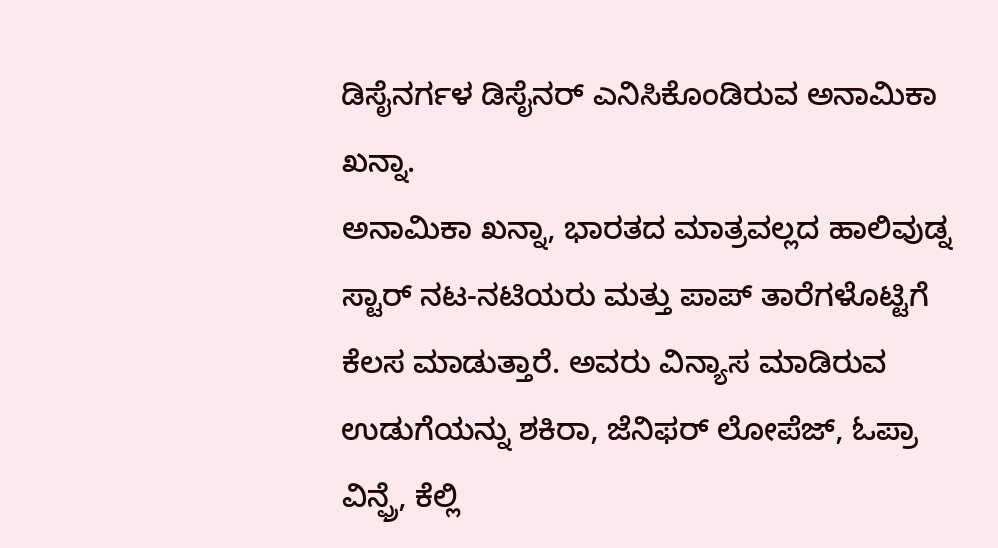ಡಿಸೈನರ್ಗಳ ಡಿಸೈನರ್ ಎನಿಸಿಕೊಂಡಿರುವ ಅನಾಮಿಕಾ ಖನ್ನಾ.
ಅನಾಮಿಕಾ ಖನ್ನಾ, ಭಾರತದ ಮಾತ್ರವಲ್ಲದ ಹಾಲಿವುಡ್ನ ಸ್ಟಾರ್ ನಟ-ನಟಿಯರು ಮತ್ತು ಪಾಪ್ ತಾರೆಗಳೊಟ್ಟಿಗೆ ಕೆಲಸ ಮಾಡುತ್ತಾರೆ. ಅವರು ವಿನ್ಯಾಸ ಮಾಡಿರುವ ಉಡುಗೆಯನ್ನು ಶಕಿರಾ, ಜೆನಿಫರ್ ಲೋಪೆಜ್, ಓಪ್ರಾ ವಿನ್ಫ್ರೆ, ಕೆಲ್ಲಿ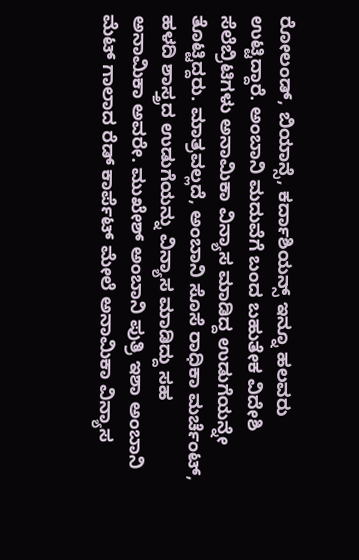ರೋಲಂಡ್, ಬಿಯಾನ್ಸೆ, ಕರ್ದಾಶಿಯನ್ಸ್ ಇನ್ನೂ ಹಲವರು ಉಟ್ಟಿದ್ದಾರೆ. ಅಂಬಾನಿ ಮದುವೆಗೆ ಬಂದ ಬಹುತೇಕ ವಿದೇಶಿ ಸೆಲೆಬ್ರಿಟಿಗಳು ಅನಾಮಿಕಾ ವಿನ್ಯಾಸ ಮಾಡಿದ್ದ ಉಡುಗೆಯನ್ನೇ ತೊಟ್ಟಿದ್ದರು. ಮಾತ್ರವಲ್ಲದೆ, ಅಂಬಾನಿ ಸೊಸೆ ರಾಧಿಕಾ ಮರ್ಚೆಂಟ್, ಹಳದಿ ಶಾಸ್ತ್ರದ ಉಡುಗೆಯನ್ನು ವಿನ್ಯಾಸ ಮಾಡಿದ್ದು ಸಹ ಅನಾಮಿಕಾ ಅವರೇ. ಮುಖೇಶ್ ಅಂಬಾನಿ ಪುತ್ರಿ ಇಶಾ ಅಂಬಾನಿ ಮೆಟ್ ಗಾಲಾದ ರೆಡ್ ಕಾರ್ಪೆಟ್ ಮೇಲೆ ಅನಾಮಿಕಾ ವಿನ್ಯಾಸ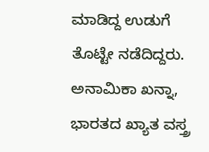ಮಾಡಿದ್ದ ಉಡುಗೆ ತೊಟ್ಟೇ ನಡೆದಿದ್ದರು.
ಅನಾಮಿಕಾ ಖನ್ನಾ, ಭಾರತದ ಖ್ಯಾತ ವಸ್ತ್ರ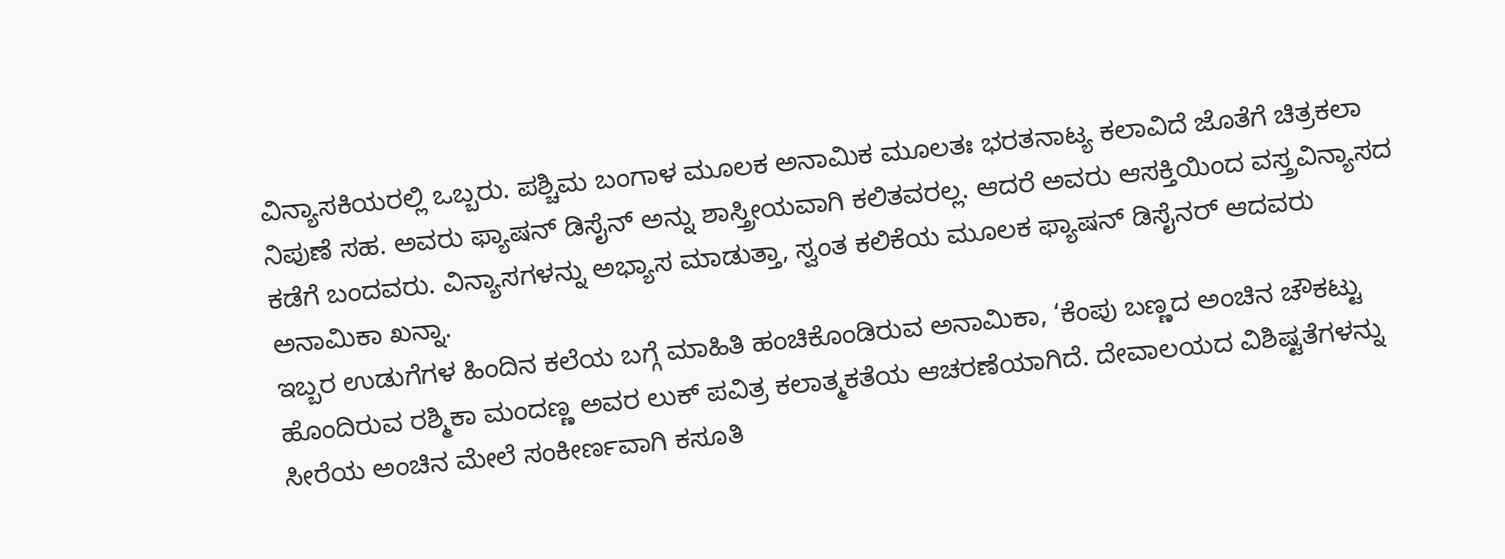ವಿನ್ಯಾಸಕಿಯರಲ್ಲಿ ಒಬ್ಬರು. ಪಶ್ಚಿಮ ಬಂಗಾಳ ಮೂಲಕ ಅನಾಮಿಕ ಮೂಲತಃ ಭರತನಾಟ್ಯ ಕಲಾವಿದೆ ಜೊತೆಗೆ ಚಿತ್ರಕಲಾ ನಿಪುಣೆ ಸಹ. ಅವರು ಫ್ಯಾಷನ್ ಡಿಸೈನ್ ಅನ್ನು ಶಾಸ್ತ್ರೀಯವಾಗಿ ಕಲಿತವರಲ್ಲ. ಆದರೆ ಅವರು ಆಸಕ್ತಿಯಿಂದ ವಸ್ತ್ರವಿನ್ಯಾಸದ ಕಡೆಗೆ ಬಂದವರು. ವಿನ್ಯಾಸಗಳನ್ನು ಅಭ್ಯಾಸ ಮಾಡುತ್ತಾ, ಸ್ವಂತ ಕಲಿಕೆಯ ಮೂಲಕ ಫ್ಯಾಷನ್ ಡಿಸೈನರ್ ಆದವರು ಅನಾಮಿಕಾ ಖನ್ನಾ.
ಇಬ್ಬರ ಉಡುಗೆಗಳ ಹಿಂದಿನ ಕಲೆಯ ಬಗ್ಗೆ ಮಾಹಿತಿ ಹಂಚಿಕೊಂಡಿರುವ ಅನಾಮಿಕಾ, ‘ಕೆಂಪು ಬಣ್ಣದ ಅಂಚಿನ ಚೌಕಟ್ಟು ಹೊಂದಿರುವ ರಶ್ಮಿಕಾ ಮಂದಣ್ಣ ಅವರ ಲುಕ್ ಪವಿತ್ರ ಕಲಾತ್ಮಕತೆಯ ಆಚರಣೆಯಾಗಿದೆ. ದೇವಾಲಯದ ವಿಶಿಷ್ಟತೆಗಳನ್ನು ಸೀರೆಯ ಅಂಚಿನ ಮೇಲೆ ಸಂಕೀರ್ಣವಾಗಿ ಕಸೂತಿ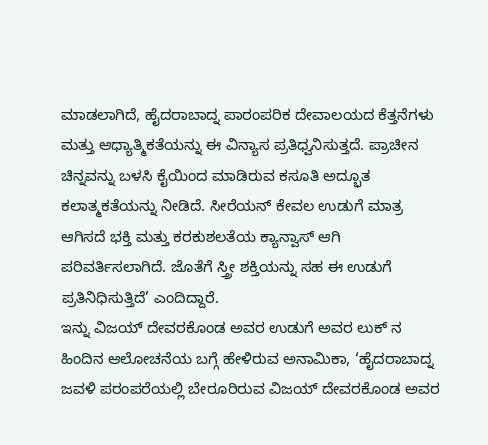ಮಾಡಲಾಗಿದೆ, ಹೈದರಾಬಾದ್ನ ಪಾರಂಪರಿಕ ದೇವಾಲಯದ ಕೆತ್ತನೆಗಳು ಮತ್ತು ಆಧ್ಯಾತ್ಮಿಕತೆಯನ್ನು ಈ ವಿನ್ಯಾಸ ಪ್ರತಿಧ್ವನಿಸುತ್ತದೆ. ಪ್ರಾಚೀನ ಚಿನ್ನವನ್ನು ಬಳಸಿ ಕೈಯಿಂದ ಮಾಡಿರುವ ಕಸೂತಿ ಅದ್ಭೂತ ಕಲಾತ್ಮಕತೆಯನ್ನು ನೀಡಿದೆ. ಸೀರೆಯನ್ ಕೇವಲ ಉಡುಗೆ ಮಾತ್ರ ಆಗಿಸದೆ ಭಕ್ತಿ ಮತ್ತು ಕರಕುಶಲತೆಯ ಕ್ಯಾನ್ವಾಸ್ ಆಗಿ ಪರಿವರ್ತಿಸಲಾಗಿದೆ. ಜೊತೆಗೆ ಸ್ತ್ರೀ ಶಕ್ತಿಯನ್ನು ಸಹ ಈ ಉಡುಗೆ ಪ್ರತಿನಿಧಿಸುತ್ತಿದೆ’ ಎಂದಿದ್ದಾರೆ.
ಇನ್ನು ವಿಜಯ್ ದೇವರಕೊಂಡ ಅವರ ಉಡುಗೆ ಅವರ ಲುಕ್ ನ ಹಿಂದಿನ ಆಲೋಚನೆಯ ಬಗ್ಗೆ ಹೇಳಿರುವ ಅನಾಮಿಕಾ, ‘ಹೈದರಾಬಾದ್ನ ಜವಳಿ ಪರಂಪರೆಯಲ್ಲಿ ಬೇರೂರಿರುವ ವಿಜಯ್ ದೇವರಕೊಂಡ ಅವರ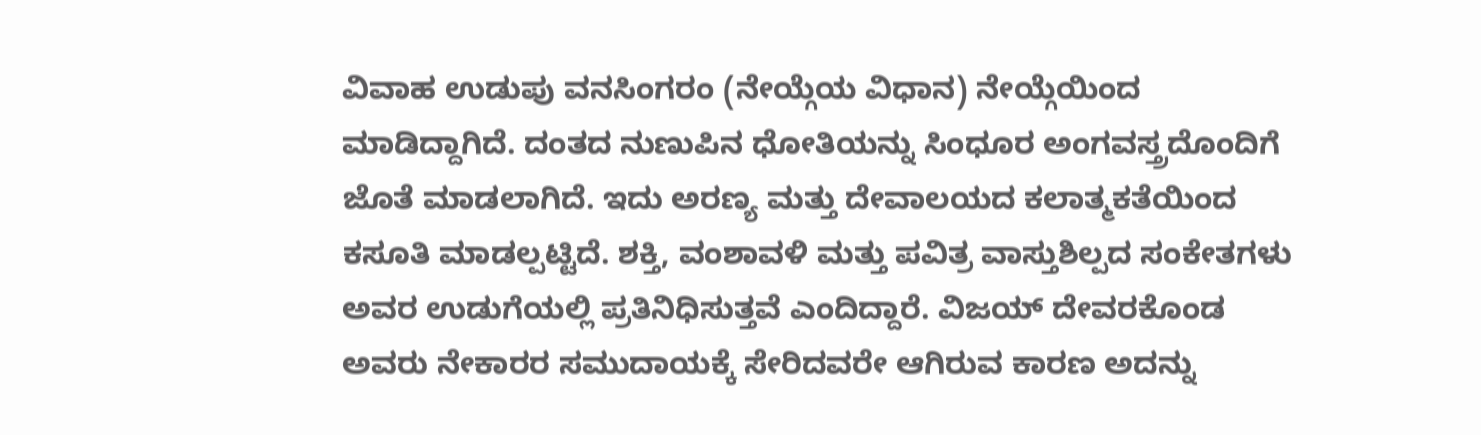ವಿವಾಹ ಉಡುಪು ವನಸಿಂಗರಂ (ನೇಯ್ಗೆಯ ವಿಧಾನ) ನೇಯ್ಗೆಯಿಂದ ಮಾಡಿದ್ದಾಗಿದೆ. ದಂತದ ನುಣುಪಿನ ಧೋತಿಯನ್ನು ಸಿಂಧೂರ ಅಂಗವಸ್ತ್ರದೊಂದಿಗೆ ಜೊತೆ ಮಾಡಲಾಗಿದೆ. ಇದು ಅರಣ್ಯ ಮತ್ತು ದೇವಾಲಯದ ಕಲಾತ್ಮಕತೆಯಿಂದ ಕಸೂತಿ ಮಾಡಲ್ಪಟ್ಟಿದೆ. ಶಕ್ತಿ, ವಂಶಾವಳಿ ಮತ್ತು ಪವಿತ್ರ ವಾಸ್ತುಶಿಲ್ಪದ ಸಂಕೇತಗಳು ಅವರ ಉಡುಗೆಯಲ್ಲಿ ಪ್ರತಿನಿಧಿಸುತ್ತವೆ ಎಂದಿದ್ದಾರೆ. ವಿಜಯ್ ದೇವರಕೊಂಡ ಅವರು ನೇಕಾರರ ಸಮುದಾಯಕ್ಕೆ ಸೇರಿದವರೇ ಆಗಿರುವ ಕಾರಣ ಅದನ್ನು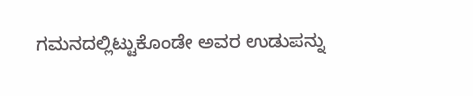ಗಮನದಲ್ಲಿಟ್ಟುಕೊಂಡೇ ಅವರ ಉಡುಪನ್ನು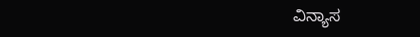ವಿನ್ಯಾಸ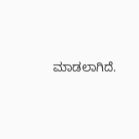ಮಾಡಲಾಗಿದೆ.